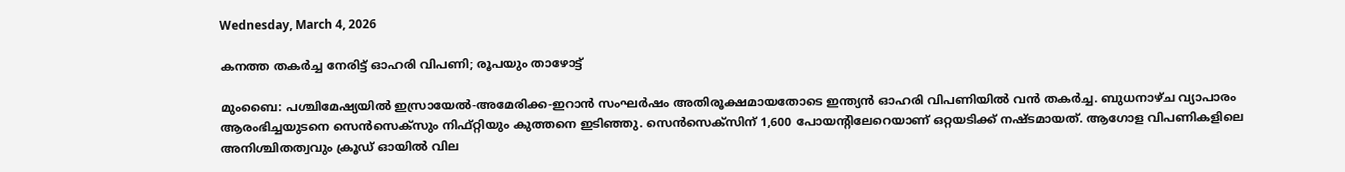Wednesday, March 4, 2026

കനത്ത തകര്‍ച്ച നേരിട്ട് ഓഹരി വിപണി; രൂപയും താഴോട്ട്

മുംബൈ: പശ്ചിമേഷ്യയില്‍ ഇസ്രായേല്‍-അമേരിക്ക-ഇറാന്‍ സംഘര്‍ഷം അതിരൂക്ഷമായതോടെ ഇന്ത്യന്‍ ഓഹരി വിപണിയില്‍ വന്‍ തകര്‍ച്ച. ബുധനാഴ്ച വ്യാപാരം ആരംഭിച്ചയുടനെ സെന്‍സെക്സും നിഫ്റ്റിയും കുത്തനെ ഇടിഞ്ഞു. സെന്‍സെക്സിന് 1,600 പോയന്റിലേറെയാണ് ഒറ്റയടിക്ക് നഷ്ടമായത്. ആഗോള വിപണികളിലെ അനിശ്ചിതത്വവും ക്രൂഡ് ഓയില്‍ വില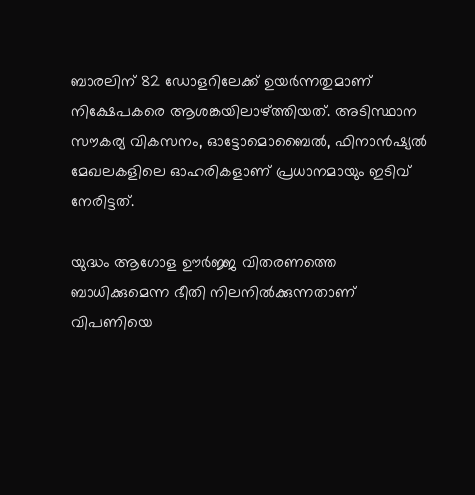ബാരലിന് 82 ഡോളറിലേക്ക് ഉയര്‍ന്നതുമാണ് നിക്ഷേപകരെ ആശങ്കയിലാഴ്ത്തിയത്. അടിസ്ഥാന സൗകര്യ വികസനം, ഓട്ടോമൊബൈല്‍, ഫിനാന്‍ഷ്യല്‍ മേഖലകളിലെ ഓഹരികളാണ് പ്രധാനമായും ഇടിവ് നേരിട്ടത്.

യുദ്ധം ആഗോള ഊര്‍ജ്ജ വിതരണത്തെ ബാധിക്കുമെന്ന ഭീതി നിലനില്‍ക്കുന്നതാണ് വിപണിയെ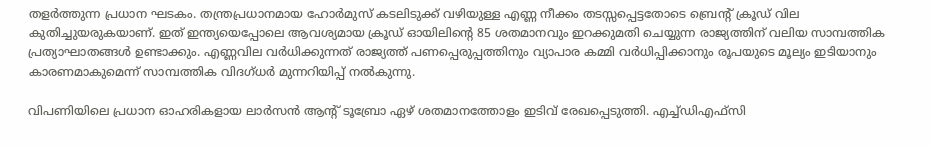തളര്‍ത്തുന്ന പ്രധാന ഘടകം. തന്ത്രപ്രധാനമായ ഹോര്‍മുസ് കടലിടുക്ക് വഴിയുള്ള എണ്ണ നീക്കം തടസ്സപ്പെട്ടതോടെ ബ്രെന്റ് ക്രൂഡ് വില കുതിച്ചുയരുകയാണ്. ഇത് ഇന്ത്യയെപ്പോലെ ആവശ്യമായ ക്രൂഡ് ഓയിലിന്റെ 85 ശതമാനവും ഇറക്കുമതി ചെയ്യുന്ന രാജ്യത്തിന് വലിയ സാമ്പത്തിക പ്രത്യാഘാതങ്ങള്‍ ഉണ്ടാക്കും. എണ്ണവില വര്‍ധിക്കുന്നത് രാജ്യത്ത് പണപ്പെരുപ്പത്തിനും വ്യാപാര കമ്മി വര്‍ധിപ്പിക്കാനും രൂപയുടെ മൂല്യം ഇടിയാനും കാരണമാകുമെന്ന് സാമ്പത്തിക വിദഗ്ധര്‍ മുന്നറിയിപ്പ് നല്‍കുന്നു.

വിപണിയിലെ പ്രധാന ഓഹരികളായ ലാര്‍സന്‍ ആന്റ് ടൂബ്രോ ഏഴ് ശതമാനത്തോളം ഇടിവ് രേഖപ്പെടുത്തി. എച്ച്ഡിഎഫ്‌സി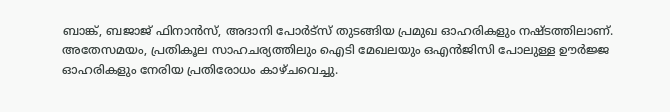ബാങ്ക്, ബജാജ് ഫിനാന്‍സ്, അദാനി പോര്‍ട്സ് തുടങ്ങിയ പ്രമുഖ ഓഹരികളും നഷ്ടത്തിലാണ്. അതേസമയം, പ്രതികൂല സാഹചര്യത്തിലും ഐടി മേഖലയും ഒഎന്‍ജിസി പോലുള്ള ഊര്‍ജ്ജ ഓഹരികളും നേരിയ പ്രതിരോധം കാഴ്ചവെച്ചു.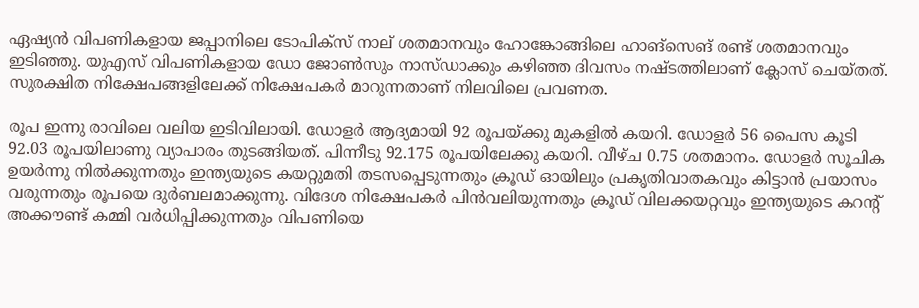ഏഷ്യന്‍ വിപണികളായ ജപ്പാനിലെ ടോപിക്സ് നാല് ശതമാനവും ഹോങ്കോങ്ങിലെ ഹാങ്സെങ് രണ്ട് ശതമാനവും ഇടിഞ്ഞു. യുഎസ് വിപണികളായ ഡോ ജോണ്‍സും നാസ്ഡാക്കും കഴിഞ്ഞ ദിവസം നഷ്ടത്തിലാണ് ക്ലോസ് ചെയ്തത്. സുരക്ഷിത നിക്ഷേപങ്ങളിലേക്ക് നിക്ഷേപകര്‍ മാറുന്നതാണ് നിലവിലെ പ്രവണത.

രൂപ ഇന്നു രാവിലെ വലിയ ഇടിവിലായി. ഡോളര്‍ ആദ്യമായി 92 രൂപയ്ക്കു മുകളില്‍ കയറി. ഡോളര്‍ 56 പൈസ കൂടി 92.03 രൂപയിലാണു വ്യാപാരം തുടങ്ങിയത്. പിന്നീടു 92.175 രൂപയിലേക്കു കയറി. വീഴ്ച 0.75 ശതമാനം. ഡോളര്‍ സൂചിക ഉയര്‍ന്നു നില്‍ക്കുന്നതും ഇന്ത്യയുടെ കയറ്റുമതി തടസപ്പെടുന്നതും ക്രൂഡ് ഓയിലും പ്രകൃതിവാതകവും കിട്ടാന്‍ പ്രയാസം വരുന്നതും രൂപയെ ദുര്‍ബലമാക്കുന്നു. വിദേശ നിക്ഷേപകര്‍ പിന്‍വലിയുന്നതും ക്രൂഡ് വിലക്കയറ്റവും ഇന്ത്യയുടെ കറന്റ് അക്കൗണ്ട് കമ്മി വര്‍ധിപ്പിക്കുന്നതും വിപണിയെ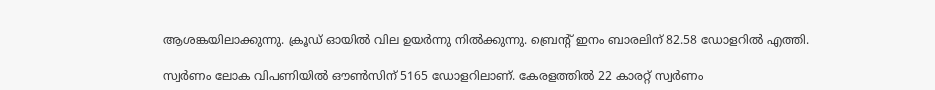ആശങ്കയിലാക്കുന്നു. ക്രൂഡ് ഓയില്‍ വില ഉയര്‍ന്നു നില്‍ക്കുന്നു. ബ്രെന്റ് ഇനം ബാരലിന് 82.58 ഡോളറില്‍ എത്തി.

സ്വര്‍ണം ലോക വിപണിയില്‍ ഔണ്‍സിന് 5165 ഡോളറിലാണ്. കേരളത്തില്‍ 22 കാരറ്റ് സ്വര്‍ണം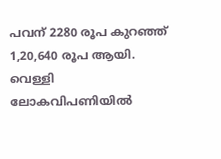പവന് 2280 രൂപ കുറഞ്ഞ് 1,20,640 രൂപ ആയി. വെള്ളി ലോകവിപണിയില്‍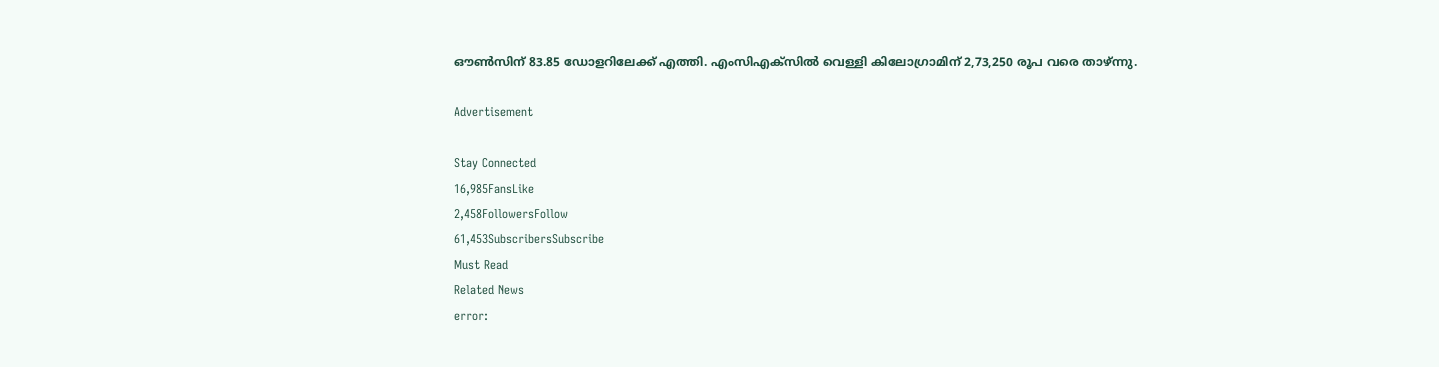ഔണ്‍സിന് 83.85 ഡോളറിലേക്ക് എത്തി. എംസിഎക്‌സില്‍ വെള്ളി കിലോഗ്രാമിന് 2,73,250 രൂപ വരെ താഴ്ന്നു.

Advertisement

Stay Connected
16,985FansLike
2,458FollowersFollow
61,453SubscribersSubscribe
Must Read
Related News
error: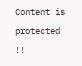Content is protected !!